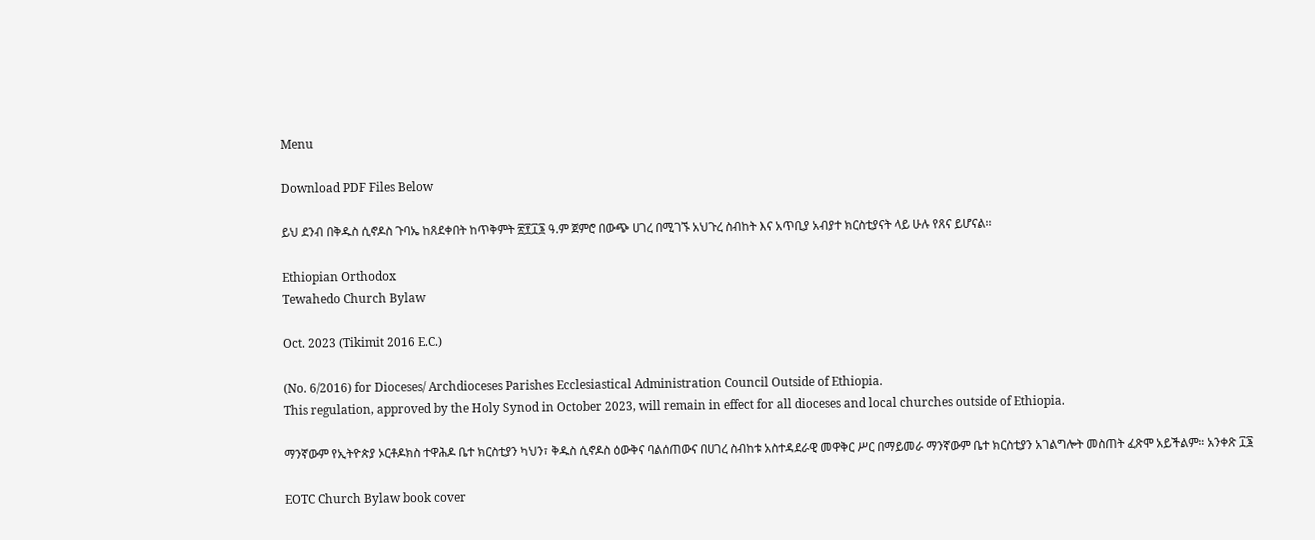Menu

Download PDF Files Below

ይህ ደንብ በቅዱስ ሲኖዶስ ጉባኤ ከጸደቀበት ከጥቅምት ፳፻፲፮ ዓ.ም ጀምሮ በውጭ ሀገረ በሚገኙ አህጉረ ስብከት እና አጥቢያ አብያተ ክርስቲያናት ላይ ሁሉ የጸና ይሆናል፡፡

Ethiopian Orthodox
Tewahedo Church Bylaw

Oct. 2023 (Tikimit 2016 E.C.)

(No. 6/2016) for Dioceses/ Archdioceses Parishes Ecclesiastical Administration Council Outside of Ethiopia.
This regulation, approved by the Holy Synod in October 2023, will remain in effect for all dioceses and local churches outside of Ethiopia.

ማንኛውም የኢትዮጵያ ኦርቶዶክስ ተዋሕዶ ቤተ ክርስቲያን ካህን፣ ቅዱስ ሲኖዶስ ዕውቅና ባልሰጠውና በሀገረ ስብከቱ አስተዳደራዊ መዋቅር ሥር በማይመራ ማንኛውም ቤተ ክርስቲያን አገልግሎት መስጠት ፈጽሞ አይችልም። አንቀጽ ፲፮

EOTC Church Bylaw book cover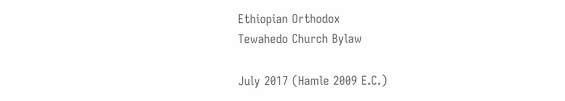Ethiopian Orthodox
Tewahedo Church Bylaw

July 2017 (Hamle 2009 E.C.)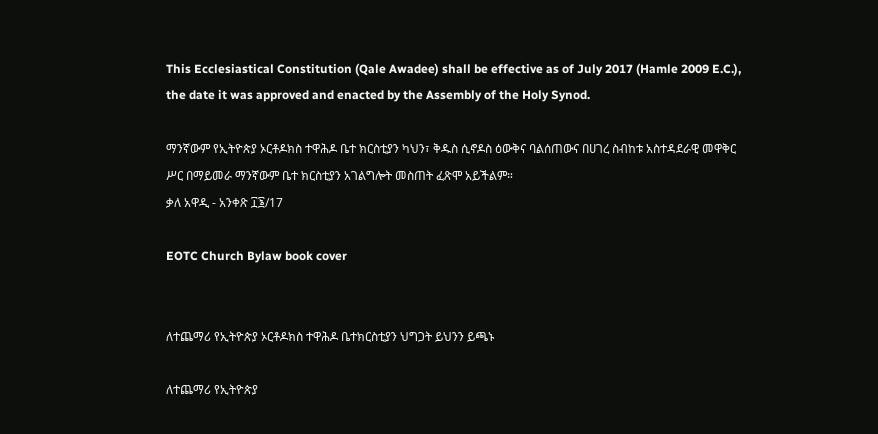This Ecclesiastical Constitution (Qale Awadee) shall be effective as of July 2017 (Hamle 2009 E.C.), the date it was approved and enacted by the Assembly of the Holy Synod.

ማንኛውም የኢትዮጵያ ኦርቶዶክስ ተዋሕዶ ቤተ ክርስቲያን ካህን፣ ቅዱስ ሲኖዶስ ዕውቅና ባልሰጠውና በሀገረ ስብከቱ አስተዳደራዊ መዋቅር ሥር በማይመራ ማንኛውም ቤተ ክርስቲያን አገልግሎት መስጠት ፈጽሞ አይችልም።
ቃለ አዋዲ - አንቀጽ ፲፮/17

EOTC Church Bylaw book cover


ለተጨማሪ የኢትዮጵያ ኦርቶዶክስ ተዋሕዶ ቤተክርስቲያን ህግጋት ይህንን ይጫኑ

ለተጨማሪ የኢትዮጵያ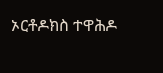ኦርቶዶክስ ተዋሕዶ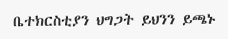ቤተክርስቲያን ህግጋት ይህንን ይጫኑ